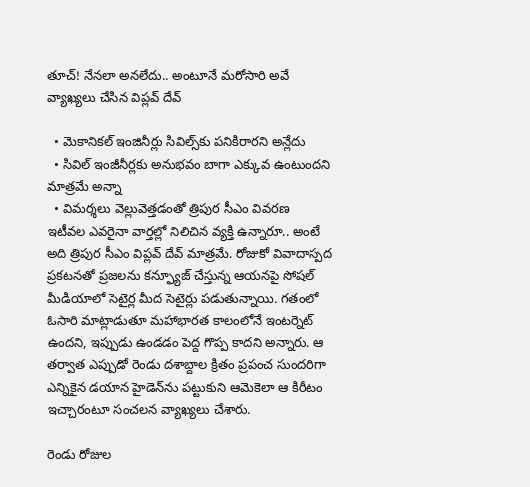తూచ్! నేనలా అనలేదు.. అంటూనే మరోసారి అవే వ్యాఖ్యలు చేసిన విప్లవ్ దేవ్

  • మెకానికల్ ఇంజినీర్లు సివిల్స్‌కు పనికిరారని అన్లేదు
  • సివిల్ ఇంజీనీర్లకు అనుభవం బాగా ఎక్కువ ఉంటుందని మాత్రమే అన్నా
  • విమర్శలు వెల్లువెత్తడంతో త్రిపుర సీఎం వివరణ
ఇటీవల ఎవరైనా వార్తల్లో నిలిచిన వ్యక్తి ఉన్నారూ.. అంటే అది త్రిపుర సీఎం విప్లవ్ దేవ్ మాత్రమే. రోజుకో వివాదాస్పద ప్రకటనతో ప్రజలను కన్ఫ్యూజ్ చేస్తున్న ఆయనపై సోషల్ మీడియాలో సెటైర్ల మీద సెటైర్లు పడుతున్నాయి. గతంలో ఓసారి మాట్లాడుతూ మహాభారత కాలంలోనే ఇంటర్నెట్ ఉందని, ఇప్పుడు ఉండడం పెద్ద గొప్ప కాదని అన్నారు. ఆ తర్వాత ఎప్పుడో రెండు దశాబ్దాల క్రితం ప్రపంచ సుందరిగా ఎన్నికైన డయాన హైడెన్‌ను పట్టుకుని ఆమెకెలా ఆ కిరీటం ఇచ్చారంటూ సంచలన వ్యాఖ్యలు చేశారు.

రెండు రోజుల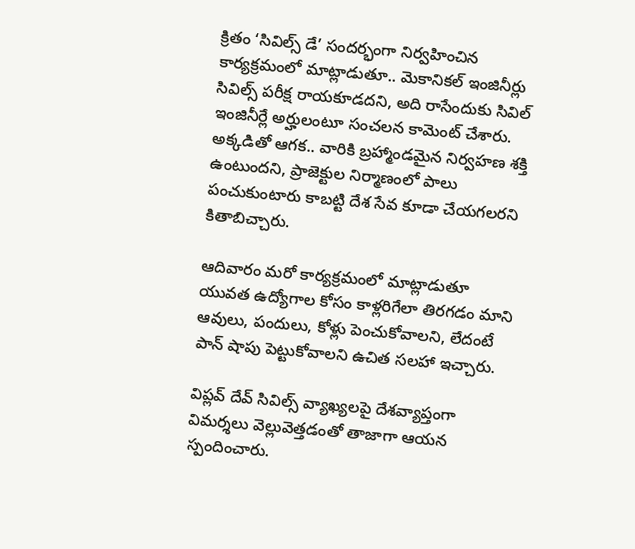క్రితం ‘సివిల్స్ డే’ సందర్భంగా నిర్వహించిన కార్యక్రమంలో మాట్లాడుతూ.. మెకానికల్ ఇంజినీర్లు సివిల్స్ పరీక్ష రాయకూడదని, అది రాసేందుకు సివిల్ ఇంజినీర్లే అర్హులంటూ సంచలన కామెంట్ చేశారు. అక్కడితో ఆగక.. వారికి బ్రహ్మాండమైన నిర్వహణ శక్తి ఉంటుందని, ప్రాజెక్టుల నిర్మాణంలో పాలు పంచుకుంటారు కాబట్టి దేశ సేవ కూడా చేయగలరని కితాబిచ్చారు.

ఆదివారం మరో కార్యక్రమంలో మాట్లాడుతూ యువత ఉద్యోగాల కోసం కాళ్లరిగేలా తిరగడం మాని ఆవులు, పందులు, కోళ్లు పెంచుకోవాలని, లేదంటే పాన్ షాపు పెట్టుకోవాలని ఉచిత సలహా ఇచ్చారు.

విప్లవ్ దేవ్ సివిల్స్ వ్యాఖ్యలపై దేశవ్యాప్తంగా విమర్శలు వెల్లువెత్తడంతో తాజాగా ఆయన స్పందించారు.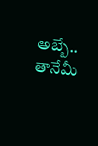అబ్బే.. తానేమీ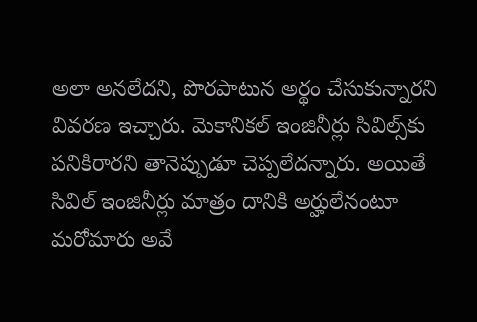అలా అనలేదని, పొరపాటున అర్థం చేసుకున్నారని వివరణ ఇచ్చారు. మెకానికల్ ఇంజినీర్లు సివిల్స్‌కు పనికిరారని తానెప్పుడూ చెప్పలేదన్నారు. అయితే సివిల్ ఇంజినీర్లు మాత్రం దానికి అర్హులేనంటూ మరోమారు అవే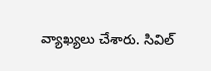వ్యాఖ్యలు చేశారు. సివిల్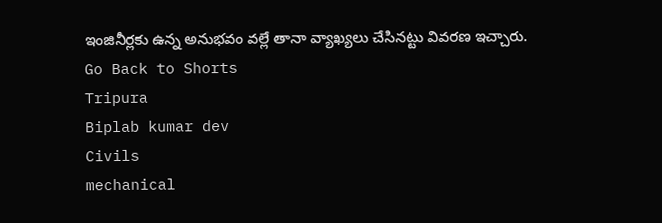ఇంజినీర్లకు ఉన్న అనుభవం వల్లే తానా వ్యాఖ్యలు చేసినట్టు వివరణ ఇచ్చారు.
Go Back to Shorts
Tripura
Biplab kumar dev
Civils
mechanical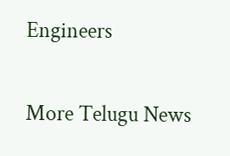Engineers

More Telugu News